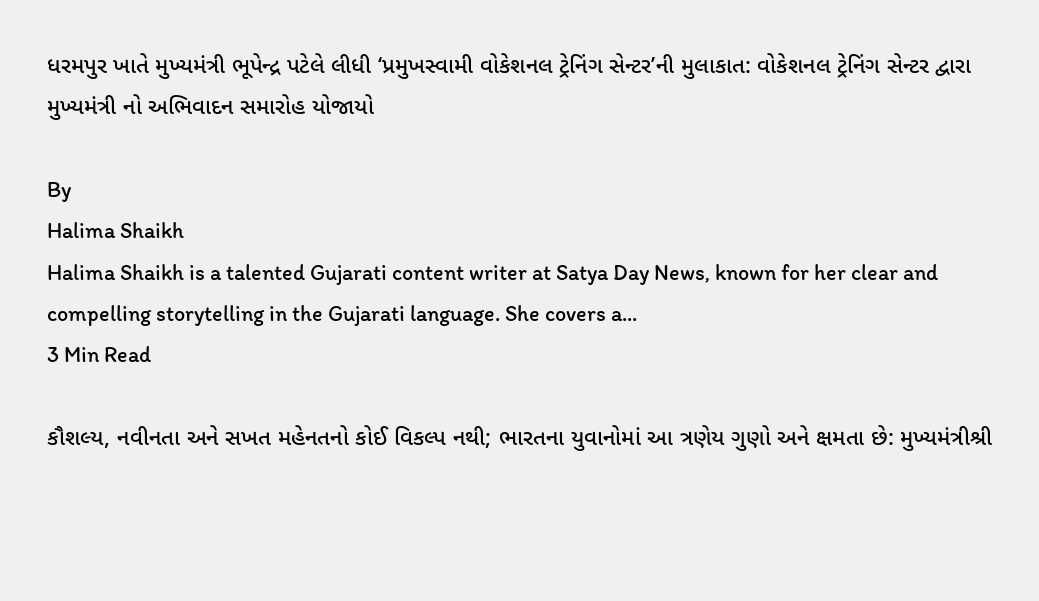ધરમપુર ખાતે મુખ્યમંત્રી ભૂપેન્દ્ર પટેલે લીધી ‘પ્રમુખસ્વામી વોકેશનલ ટ્રેનિંગ સેન્ટર’ની મુલાકાત: વોકેશનલ ટ્રેનિંગ સેન્ટર દ્વારા મુખ્યમંત્રી નો અભિવાદન સમારોહ યોજાયો

By
Halima Shaikh
Halima Shaikh is a talented Gujarati content writer at Satya Day News, known for her clear and compelling storytelling in the Gujarati language. She covers a...
3 Min Read

કૌશલ્ય, નવીનતા અને સખત મહેનતનો કોઈ વિકલ્પ નથી; ભારતના યુવાનોમાં આ ત્રણેય ગુણો અને ક્ષમતા છે: મુખ્યમંત્રીશ્રી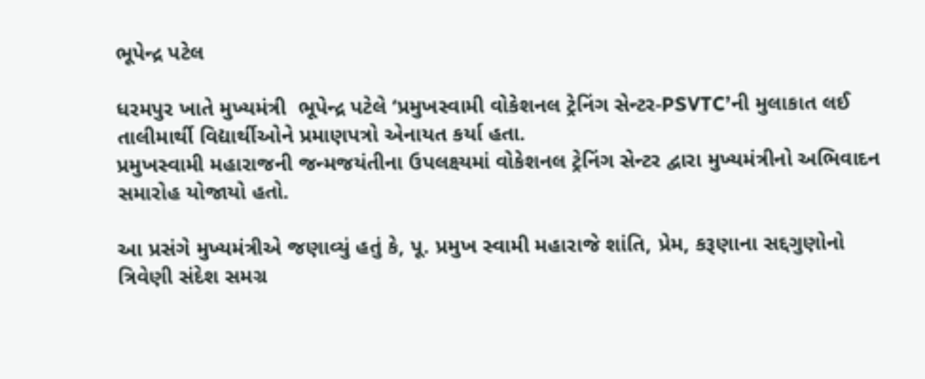ભૂપેન્દ્ર પટેલ

ધરમપુર ખાતે મુખ્યમંત્રી  ભૂપેન્દ્ર પટેલે ‘પ્રમુખસ્વામી વોકેશનલ ટ્રેનિંગ સેન્ટર-PSVTC’ની મુલાકાત લઈ તાલીમાર્થી વિદ્યાર્થીઓને પ્રમાણપત્રો એનાયત કર્યા હતા.
પ્રમુખસ્વામી મહારાજની જન્મજયંતીના ઉપલક્ષ્યમાં વોકેશનલ ટ્રેનિંગ સેન્ટર દ્વારા મુખ્યમંત્રીનો અભિવાદન સમારોહ યોજાયો હતો.

આ પ્રસંગે મુખ્યમંત્રીએ જણાવ્યું હતું કે, પૂ. પ્રમુખ સ્વામી મહારાજે શાંતિ, પ્રેમ, કરૂણાના સદ્દગુણોનો ત્રિવેણી સંદેશ સમગ્ર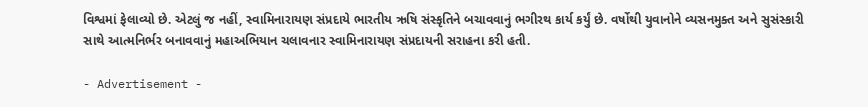વિશ્વમાં ફેલાવ્યો છે. એટલું જ નહીં, સ્વામિનારાયણ સંપ્રદાયે ભારતીય ઋષિ સંસ્કૃતિને બચાવવાનું ભગીરથ કાર્ય કર્યું છે. વર્ષોથી યુવાનોને વ્યસનમુક્ત અને સુસંસ્કારી સાથે આત્મનિર્ભર બનાવવાનું મહાઅભિયાન ચલાવનાર સ્વામિનારાયણ સંપ્રદાયની સરાહના કરી હતી.

- Advertisement -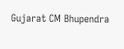Gujarat CM Bhupendra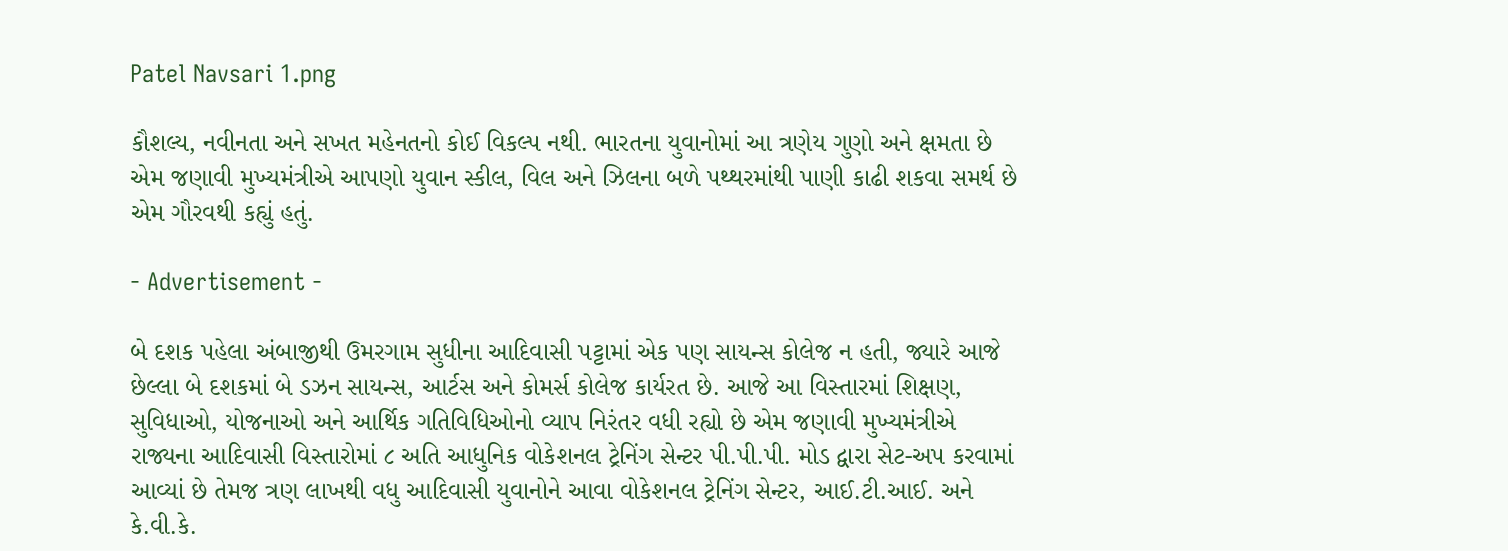Patel Navsari 1.png

કૌશલ્ય, નવીનતા અને સખત મહેનતનો કોઈ વિકલ્પ નથી. ભારતના યુવાનોમાં આ ત્રણેય ગુણો અને ક્ષમતા છે એમ જણાવી મુખ્યમંત્રીએ આપણો યુવાન સ્કીલ, વિલ અને ઝિલના બળે પથ્થરમાંથી પાણી કાઢી શકવા સમર્થ છે એમ ગૌરવથી કહ્યું હતું.

- Advertisement -

બે દશક પહેલા અંબાજીથી ઉમરગામ સુધીના આદિવાસી પટ્ટામાં એક પણ સાયન્સ કોલેજ ન હતી, જ્યારે આજે છેલ્લા બે દશકમાં બે ડઝન સાયન્સ, આર્ટસ અને કોમર્સ કોલેજ કાર્યરત છે. આજે આ વિસ્તારમાં શિક્ષણ, સુવિધાઓ, યોજનાઓ અને આર્થિક ગતિવિધિઓનો વ્યાપ નિરંતર વધી રહ્યો છે એમ જણાવી મુખ્યમંત્રીએ રાજ્યના આદિવાસી વિસ્તારોમાં ૮ અતિ આધુનિક વોકેશનલ ટ્રેનિંગ સેન્ટર પી.પી.પી. મોડ દ્વારા સેટ-અપ કરવામાં આવ્યાં છે તેમજ ત્રણ લાખથી વધુ આદિવાસી યુવાનોને આવા વોકેશનલ ટ્રેનિંગ સેન્ટર, આઈ.ટી.આઈ. અને કે.વી.કે.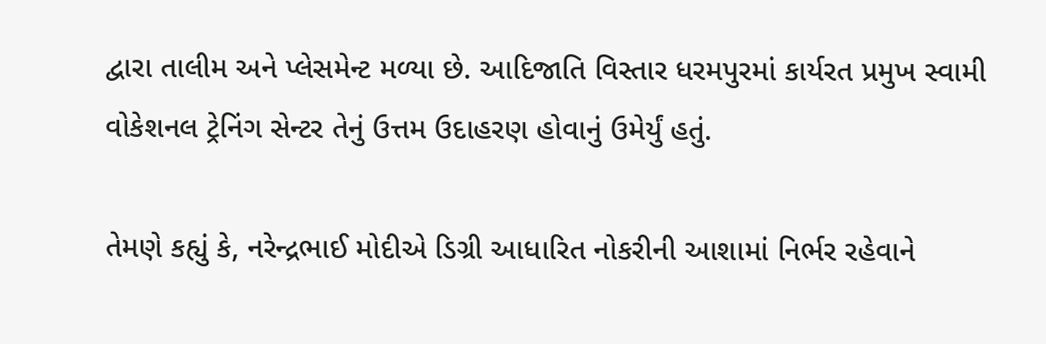દ્વારા તાલીમ અને પ્લેસમેન્ટ મળ્યા છે. આદિજાતિ વિસ્તાર ધરમપુરમાં કાર્યરત પ્રમુખ સ્વામી વોકેશનલ ટ્રેનિંગ સેન્ટર તેનું ઉત્તમ ઉદાહરણ હોવાનું ઉમેર્યું હતું.

તેમણે કહ્યું કે, નરેન્દ્રભાઈ મોદીએ ડિગ્રી આધારિત નોકરીની આશામાં નિર્ભર રહેવાને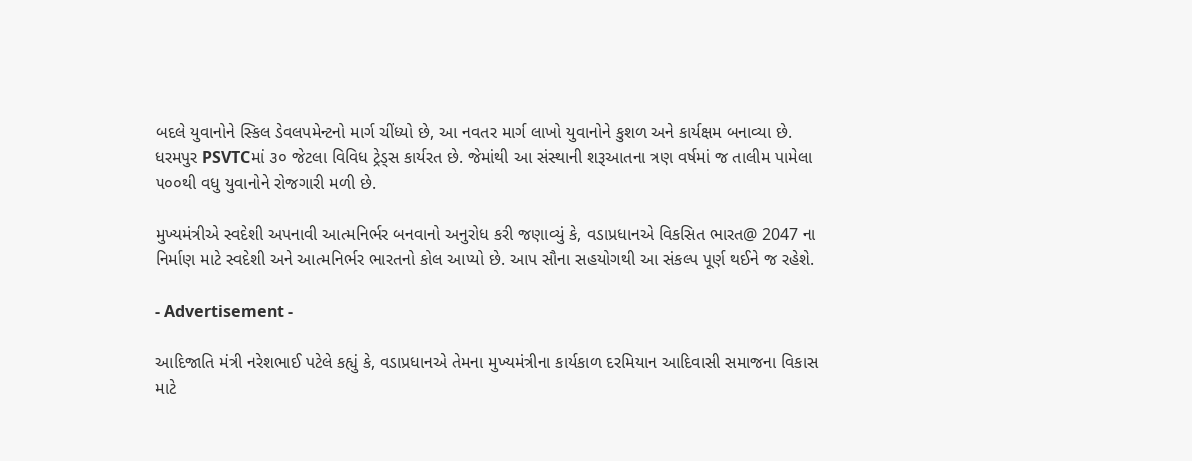બદલે યુવાનોને સ્કિલ ડેવલપમેન્ટનો માર્ગ ચીંધ્યો છે, આ નવતર માર્ગ લાખો યુવાનોને કુશળ અને કાર્યક્ષમ બનાવ્યા છે. ધરમપુર PSVTCમાં ૩૦ જેટલા વિવિધ ટ્રેડ્સ કાર્યરત છે. જેમાંથી આ સંસ્થાની શરૂઆતના ત્રણ વર્ષમાં જ તાલીમ પામેલા ૫૦૦થી વધુ યુવાનોને રોજગારી મળી છે.

મુખ્યમંત્રીએ સ્વદેશી અપનાવી આત્મનિર્ભર બનવાનો અનુરોધ કરી જણાવ્યું કે, વડાપ્રધાનએ વિકસિત ભારત@ 2047 ના નિર્માણ માટે સ્વદેશી અને આત્મનિર્ભર ભારતનો કોલ આપ્યો છે. આપ સૌના સહયોગથી આ સંકલ્પ પૂર્ણ થઈને જ રહેશે.

- Advertisement -

આદિજાતિ મંત્રી નરેશભાઈ પટેલે કહ્યું કે, વડાપ્રધાનએ તેમના મુખ્યમંત્રીના કાર્યકાળ દરમિયાન આદિવાસી સમાજના વિકાસ માટે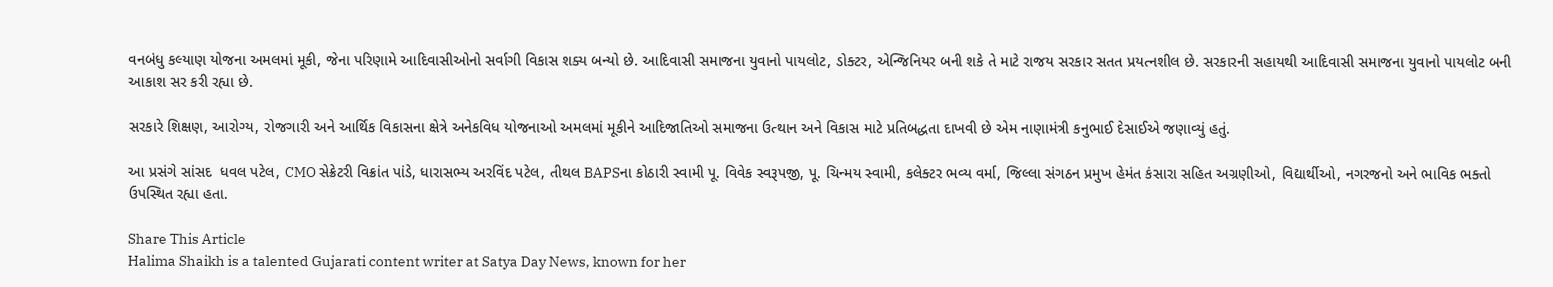વનબંધુ કલ્યાણ યોજના અમલમાં મૂકી, જેના પરિણામે આદિવાસીઓનો સર્વાગી વિકાસ શક્ય બન્યો છે. આદિવાસી સમાજના યુવાનો પાયલોટ, ડોક્ટર, એન્જિનિયર બની શકે તે માટે રાજય સરકાર સતત પ્રયત્નશીલ છે. સરકારની સહાયથી આદિવાસી સમાજના યુવાનો પાયલોટ બની આકાશ સર કરી રહ્યા છે.

સરકારે શિક્ષણ, આરોગ્ય, રોજગારી અને આર્થિક વિકાસના ક્ષેત્રે અનેકવિધ યોજનાઓ અમલમાં મૂકીને આદિજાતિઓ સમાજના ઉત્થાન અને વિકાસ માટે પ્રતિબદ્ધતા દાખવી છે એમ નાણામંત્રી કનુભાઈ દેસાઈએ જણાવ્યું હતું.

આ પ્રસંગે સાંસદ  ધવલ પટેલ, CMO સેક્રેટરી વિક્રાંત પાંડે, ધારાસભ્ય અરવિંદ પટેલ, તીથલ BAPSના કોઠારી સ્વામી પૂ. વિવેક સ્વરૂપજી, પૂ. ચિન્મય સ્વામી, કલેક્ટર ભવ્ય વર્મા, જિલ્લા સંગઠન પ્રમુખ હેમંત કંસારા સહિત અગ્રણીઓ, વિદ્યાર્થીઓ, નગરજનો અને ભાવિક ભક્તો ઉપસ્થિત રહ્યા હતા.

Share This Article
Halima Shaikh is a talented Gujarati content writer at Satya Day News, known for her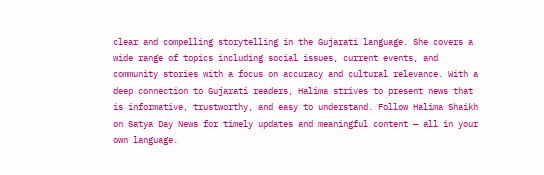clear and compelling storytelling in the Gujarati language. She covers a wide range of topics including social issues, current events, and community stories with a focus on accuracy and cultural relevance. With a deep connection to Gujarati readers, Halima strives to present news that is informative, trustworthy, and easy to understand. Follow Halima Shaikh on Satya Day News for timely updates and meaningful content — all in your own language.